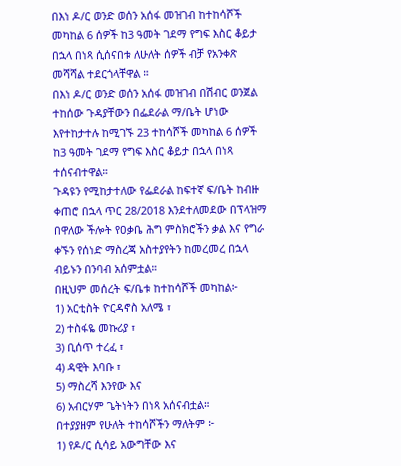በእነ ዶ/ር ወንድ ወሰን አሰፋ መዝገብ ከተከሳሾች መካከል 6 ሰዎች ከ3 ዓመት ገደማ የግፍ እስር ቆይታ በኋላ በነጻ ሲሰናበቱ ለሁለት ሰዎች ብቻ የአንቀጽ መሻሻል ተደርጎላቸዋል ።
በእነ ዶ/ር ወንድ ወሰን አሰፋ መዝገብ በሽብር ወንጀል ተከሰው ጉዳያቸውን በፌደራል ማ/ቤት ሆነው እየተከታተሉ ከሚገኙ 23 ተከሳሾች መካከል 6 ሰዎች ከ3 ዓመት ገደማ የግፍ እስር ቆይታ በኋላ በነጻ ተሰናብተዋል።
ጉዳዩን የሚከታተለው የፌደራል ከፍተኛ ፍ/ቤት ከብዙ ቀጠሮ በኋላ ጥር 28/2018 እንደተለመደው በፕላዝማ በዋለው ችሎት የዐቃቤ ሕግ ምስክሮችን ቃል እና የግራ ቀኙን የሰነድ ማስረጃ አስተያየትን ከመረመረ በኋላ ብይኑን በንባብ አሰምቷል።
በዚህም መሰረት ፍ/ቤቱ ከተከሳሾች መካከል፦
1) አርቲስት ዮርዳኖስ አለሜ ፣
2) ተስፋዬ መኩሪያ ፣
3) ቢሰጥ ተረፈ ፣
4) ዳዊት እባቡ ፣
5) ማስረሻ እንየው እና
6) አብርሃም ጌትነትን በነጻ አሰናብቷል።
በተያያዘም የሁለት ተከሳሾችን ማለትም ፦
1) የዶ/ር ሲሳይ አውግቸው እና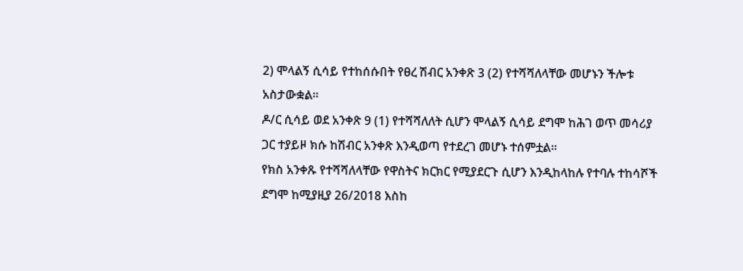2) ሞላልኝ ሲሳይ የተከሰሱበት የፀረ ሽብር አንቀጽ 3 (2) የተሻሻለላቸው መሆኑን ችሎቱ አስታውቋል።
ዶ/ር ሲሳይ ወደ አንቀጽ 9 (1) የተሻሻለለት ሲሆን ሞላልኝ ሲሳይ ደግሞ ከሕገ ወጥ መሳሪያ ጋር ተያይዞ ክሱ ከሽብር አንቀጽ እንዲወጣ የተደረገ መሆኑ ተሰምቷል።
የክስ አንቀጹ የተሻሻለላቸው የዋስትና ክርክር የሚያደርጉ ሲሆን እንዲከላከሉ የተባሉ ተከሳሾች ደግሞ ከሚያዚያ 26/2018 እስከ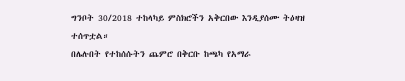ግንቦት 30/2018 ተከላካይ ምስክሮችን አቅርበው እንዲያሰሙ ትዕዛዝ ተሰጥቷል።
በሌሉበት የተከሰሱትን ጨምሮ በቅርቡ ከጫካ የአማራ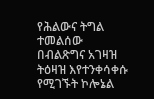የሕልውና ትግል ተመልሰው በብልጽግና አገዛዝ ትዕዛዝ እየተንቀሳቀሱ የሚገኙት ኮሎኔል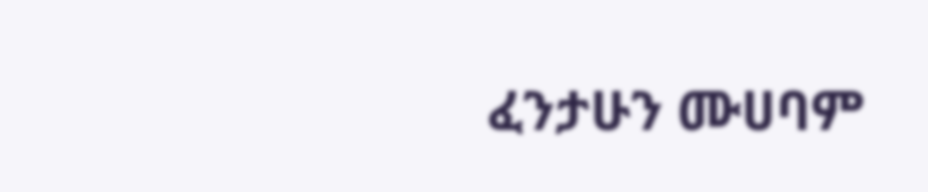ፈንታሁን ሙሀባም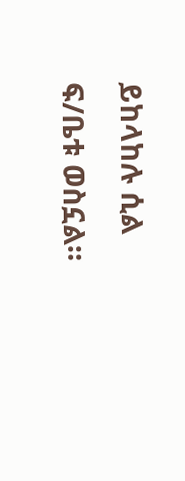ይከላከሉ ሲል ፍ/ቤቱ ወስኗል።